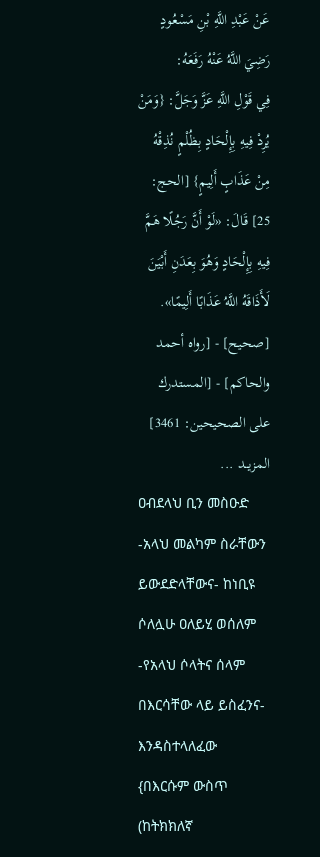عَنْ عَبْدِ اللَّهِ بْنِ مَسْعُودٍ رَضِيَ اللَّهُ عَنْهُ رَفَعَهُ:
فِي قَوْلِ اللَّهِ عَزَّ وَجَلَّ: {وَمَنْ يُرِدْ فِيهِ بِإِلْحَادٍ بِظُلْمٍ نُذِقْهُ مِنْ عَذَابٍ أَلِيمٍ} [الحج: 25] قَالَ: «لَوْ أَنَّ رَجُلًا هَمَّ فِيهِ بِإِلْحَادٍ وَهُوَ بِعَدَنِ أَبْيَنَ لَأَذَاقَهُ اللَّهُ عَذَابًا أَلِيمًا».
[صحيح] - [رواه أحمد والحاكم] - [المستدرك على الصحيحين: 3461]
المزيــد ...
ዐብደላህ ቢን መስዑድ -አላህ መልካም ስራቸውን ይውደድላቸውና- ከነቢዩ ሶለሏሁ ዐለይሂ ወሰለም -የአላህ ሶላትና ሰላም በእርሳቸው ላይ ይስፈንና- እንዳስተላለፈው
{በእርሱም ውስጥ (ከትክክለኛ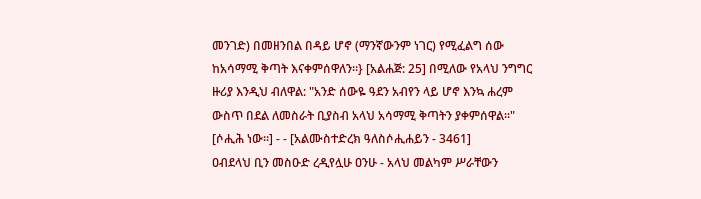መንገድ) በመዘንበል በዳይ ሆኖ (ማንኛውንም ነገር) የሚፈልግ ሰው ከአሳማሚ ቅጣት እናቀምሰዋለን።} [አልሐጅ: 25] በሚለው የአላህ ንግግር ዙሪያ እንዲህ ብለዋል: "አንድ ሰውዬ ዓደን አብየን ላይ ሆኖ እንኳ ሐረም ውስጥ በደል ለመስራት ቢያስብ አላህ አሳማሚ ቅጣትን ያቀምሰዋል።"
[ሶሒሕ ነው።] - - [አልሙስተድረክ ዓለስሶሒሐይን - 3461]
ዐብደላህ ቢን መስዑድ ረዲየሏሁ ዐንሁ - አላህ መልካም ሥራቸውን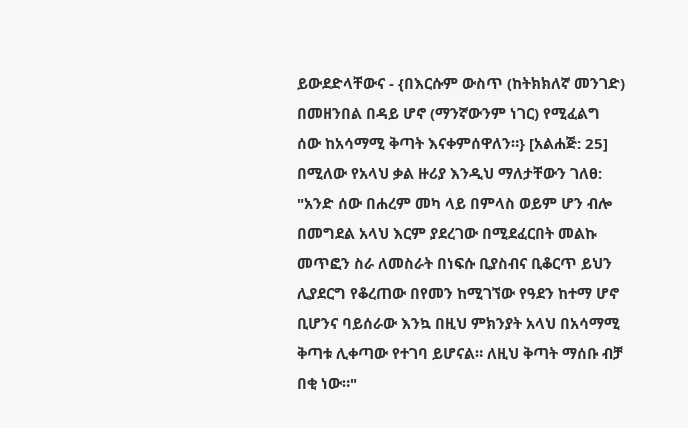ይውደድላቸውና - {በእርሱም ውስጥ (ከትክክለኛ መንገድ) በመዘንበል በዳይ ሆኖ (ማንኛውንም ነገር) የሚፈልግ ሰው ከአሳማሚ ቅጣት እናቀምሰዋለን።} [አልሐጅ: 25] በሚለው የአላህ ቃል ዙሪያ እንዲህ ማለታቸውን ገለፀ: "አንድ ሰው በሐረም መካ ላይ በምላስ ወይም ሆን ብሎ በመግደል አላህ እርም ያደረገው በሚደፈርበት መልኩ መጥፎን ስራ ለመስራት በነፍሱ ቢያስብና ቢቆርጥ ይህን ሊያደርግ የቆረጠው በየመን ከሚገኘው የዓደን ከተማ ሆኖ ቢሆንና ባይሰራው እንኳ በዚህ ምክንያት አላህ በአሳማሚ ቅጣቱ ሊቀጣው የተገባ ይሆናል። ለዚህ ቅጣት ማሰቡ ብቻ በቂ ነው።"